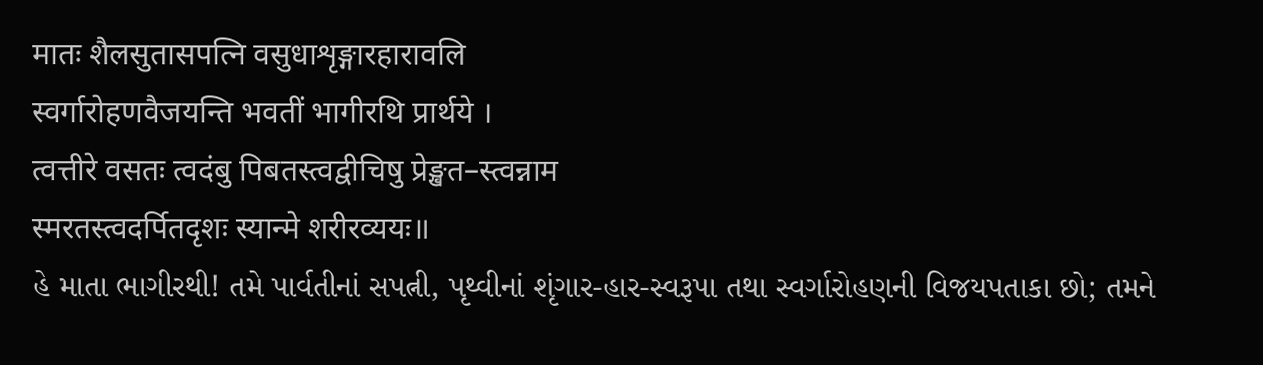मातः शैलसुतासपत्नि वसुधाशृङ्गारहारावलि
स्वर्गारोहणवैजयन्ति भवतीं भागीरथि प्रार्थये ।
त्वत्तीरे वसतः त्वदंबु पिबतस्त्वद्वीचिषु प्रेङ्खत–स्त्वन्नाम
स्मरतस्त्वदर्पितदृशः स्यान्मे शरीरव्ययः॥
હે માતા ભાગીરથી! તમે પાર્વતીનાં સપત્ની, પૃથ્વીનાં શૃંગાર-હાર-સ્વરૂપા તથા સ્વર્ગારોહણની વિજયપતાકા છો; તમને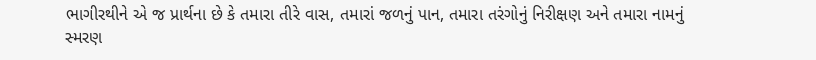ભાગીરથીને એ જ પ્રાર્થના છે કે તમારા તીરે વાસ, તમારાં જળનું પાન, તમારા તરંગોનું નિરીક્ષણ અને તમારા નામનું સ્મરણ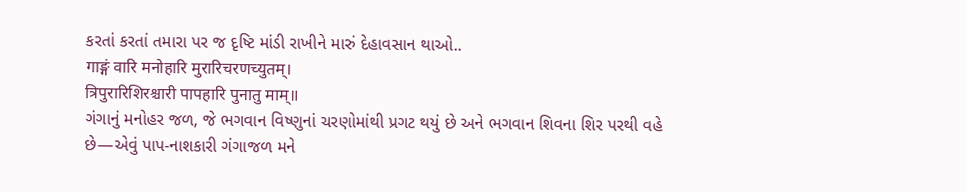કરતાં કરતાં તમારા પર જ દૃષ્ટિ માંડી રાખીને મારું દેહાવસાન થાઓ..
गाङ्गं वारि मनोहारि मुरारिचरणच्युतम्।
त्रिपुरारिशिरश्चारी पापहारि पुनातु माम्॥
ગંગાનું મનોહર જળ, જે ભગવાન વિષ્ણુનાં ચરણોમાંથી પ્રગટ થયું છે અને ભગવાન શિવના શિર પરથી વહે છે—એવું પાપ-નાશકારી ગંગાજળ મને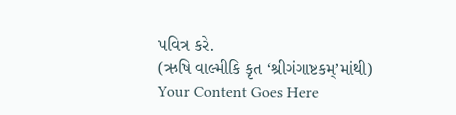પવિત્ર કરે.
(ઋષિ વાલ્મીકિ કૃત ‘શ્રીગંગાષ્ટકમ્’માંથી)
Your Content Goes Here